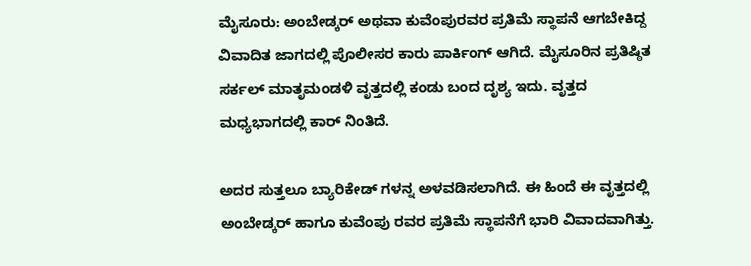ಮೈಸೂರು: ಅಂಬೇಡ್ಕರ್ ಅಥವಾ ಕುವೆಂಪುರವರ ಪ್ರತಿಮೆ ಸ್ಥಾಪನೆ ಆಗಬೇಕಿದ್ದ ವಿವಾದಿತ ಜಾಗದಲ್ಲಿ ಪೊಲೀಸರ ಕಾರು ಪಾರ್ಕಿಂಗ್ ಆಗಿದೆ. ಮೈಸೂರಿನ ಪ್ರತಿಷ್ಠಿತ ಸರ್ಕಲ್ ಮಾತೃಮಂಡಳಿ ವೃತ್ತದಲ್ಲಿ ಕಂಡು ಬಂದ ದೃಶ್ಯ ಇದು. ವೃತ್ತದ ಮಧ್ಯಭಾಗದಲ್ಲಿ ಕಾರ್ ನಿಂತಿದೆ.

ಅದರ ಸುತ್ತಲೂ ಬ್ಯಾರಿಕೇಡ್ ಗಳನ್ನ ಅಳವಡಿಸಲಾಗಿದೆ. ಈ ಹಿಂದೆ ಈ ವೃತ್ತದಲ್ಲಿ ಅಂಬೇಡ್ಕರ್ ಹಾಗೂ ಕುವೆಂಪು ರವರ ಪ್ರತಿಮೆ ಸ್ಥಾಪನೆಗೆ ಭಾರಿ ವಿವಾದವಾಗಿತ್ತು.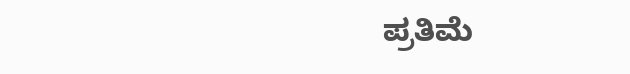ಪ್ರತಿಮೆ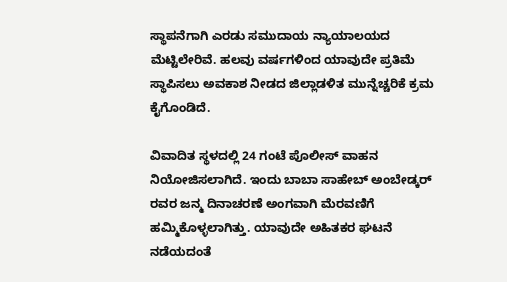ಸ್ಥಾಪನೆಗಾಗಿ ಎರಡು ಸಮುದಾಯ ನ್ಯಾಯಾಲಯದ ಮೆಟ್ಟಿಲೇರಿವೆ. ಹಲವು ವರ್ಷಗಳಿಂದ ಯಾವುದೇ ಪ್ರತಿಮೆ ಸ್ಥಾಪಿಸಲು ಅವಕಾಶ ನೀಡದ ಜಿಲ್ಲಾಡಳಿತ ಮುನ್ನೆಚ್ಚರಿಕೆ ಕ್ರಮ ಕೈಗೊಂಡಿದೆ.

ವಿವಾದಿತ ಸ್ಥಳದಲ್ಲಿ 24 ಗಂಟೆ ಪೊಲೀಸ್ ವಾಹನ ನಿಯೋಜಿಸಲಾಗಿದೆ. ಇಂದು ಬಾಬಾ ಸಾಹೇಬ್ ಅಂಬೇಡ್ಕರ್ ರವರ ಜನ್ಮ ದಿನಾಚರಣೆ ಅಂಗವಾಗಿ ಮೆರವಣಿಗೆ ಹಮ್ಮಿಕೊಳ್ಳಲಾಗಿತ್ತು. ಯಾವುದೇ ಅಹಿತಕರ ಘಟನೆ ನಡೆಯದಂತೆ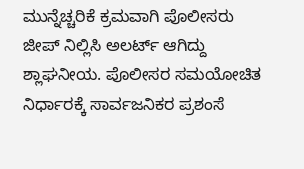ಮುನ್ನೆಚ್ಚರಿಕೆ ಕ್ರಮವಾಗಿ ಪೊಲೀಸರು ಜೀಪ್ ನಿಲ್ಲಿಸಿ ಅಲರ್ಟ್ ಆಗಿದ್ದು ಶ್ಲಾಘನೀಯ. ಪೊಲೀಸರ ಸಮಯೋಚಿತ ನಿರ್ಧಾರಕ್ಕೆ ಸಾರ್ವಜನಿಕರ ಪ್ರಶಂಸೆ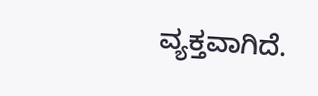ವ್ಯಕ್ತವಾಗಿದೆ.